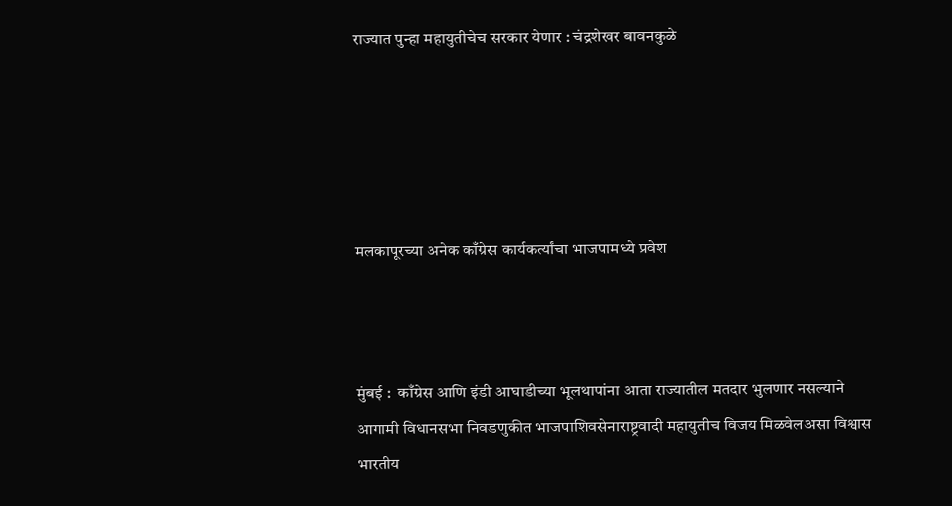राज्यात पुन्हा महायुतीचेच सरकार येणार : चंद्रशेखर बावनकुळे





मलकापूरच्या अनेक काँग्रेस कार्यकर्त्यांचा भाजपामध्ये प्रवेश



मुंबई :  काँग्रेस आणि इंडी आघाडीच्या भूलथापांना आता राज्यातील मतदार भुलणार नसल्याने आगामी विधानसभा निवडणुकीत भाजपाशिवसेनाराष्ट्रवादी महायुतीच विजय मिळवेलअसा विश्वास भारतीय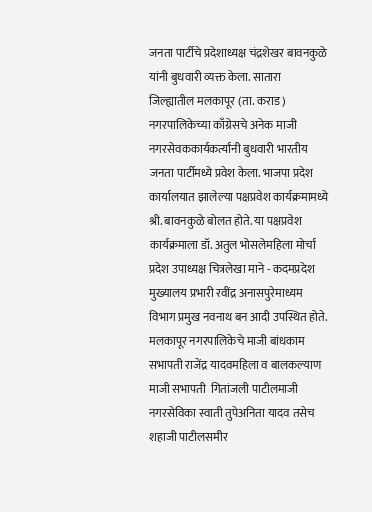जनता पार्टीचे प्रदेशाध्यक्ष चंद्रशेखर बावनकुळे यांनी बुधवारी व्यक्त केला. सातारा जिल्ह्यातील मलकापूर (ता. कराड) नगरपालिकेच्या काँग्रेसचे अनेक माजी नगरसेवककार्यकर्त्यांनी बुधवारी भारतीय जनता पार्टीमध्ये प्रवेश केला. भाजपा प्रदेश कार्यालयात झालेल्या पक्षप्रवेश कार्यक्रमामध्ये श्री. बावनकुळे बोलत होते. या पक्षप्रवेश कार्यक्रमाला डॉ. अतुल भोसलेमहिला मोर्चा प्रदेश उपाध्यक्ष चित्रलेखा माने - कदमप्रदेश मुख्यालय प्रभारी रवींद्र अनासपुरेमाध्यम विभाग प्रमुख नवनाथ बन आदी उपस्थित होते. मलकापूर नगरपालिकेचे माजी बांधकाम सभापती राजेंद्र यादवमहिला व बालकल्याण माजी सभापती  गितांजली पाटीलमाजी नगरसेविका स्वाती तुपेअनिता यादव तसेच शहाजी पाटीलसमीर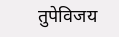तुपेविजय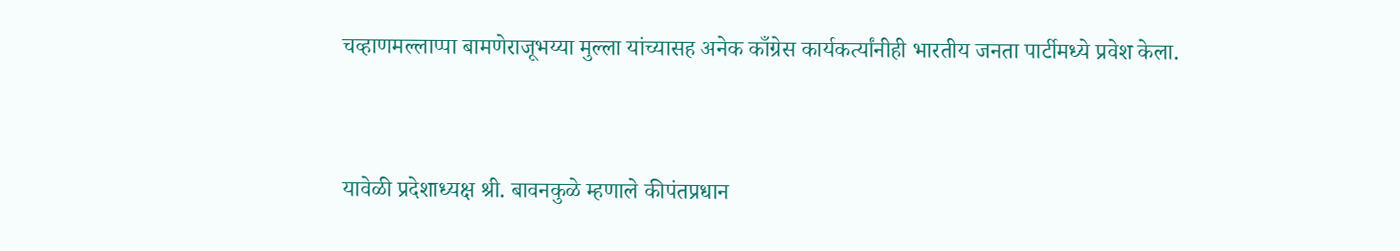चव्हाणमल्लाप्पा बामणेराजूभय्या मुल्ला यांच्यासह अनेक काँग्रेस कार्यकर्त्यांनीही भारतीय जनता पार्टीमध्ये प्रवेश केला.


यावेळी प्रदेशाध्यक्ष श्री. बावनकुळे म्हणाले कीपंतप्रधान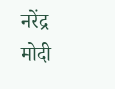नरेंद्र मोदी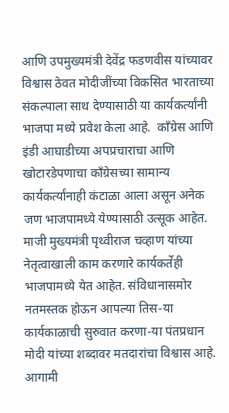आणि उपमुख्यमंत्री देवेंद्र फडणवीस यांच्यावर विश्वास ठेवत मोदीजींच्या विकसित भारताच्या संकल्पाला साथ देण्यासाठी या कार्यकर्त्यांनी भाजपा मध्ये प्रवेश केला आहे.  काँग्रेस आणि इंडी आघाडीच्या अपप्रचाराचा आणि खोटारडेपणाचा काँग्रेसच्या सामान्य कार्यकर्त्यांनाही कंटाळा आला असून अनेक जण भाजपामध्ये येण्यासाठी उत्सूक आहेत. माजी मुख्यमंत्री पृथ्वीराज चव्हाण यांच्या नेतृत्वाखाली काम करणारे कार्यकर्तेही भाजपामध्ये येत आहेत. संविधानासमोर नतमस्तक होऊन आपल्या तिस-या कार्यकाळाची सुरुवात करणा-या पंतप्रधान मोदी यांच्या शब्दावर मतदारांचा विश्वास आहे. आगामी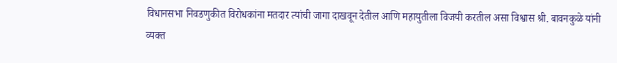विधानसभा निवडणुकीत विरोधकांना मतदार त्यांची जागा दाखवून देतील आणि महायुतीला विजयी करतील असा विश्वास श्री. बावनकुळे यांनी व्यक्त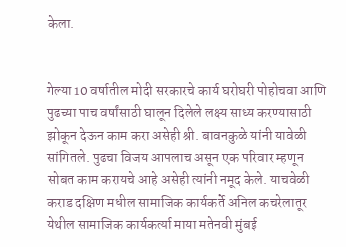केला.


गेल्या 10 वर्षातील मोदी सरकारचे कार्य घरोघरी पोहोचवा आणि पुढच्या पाच वर्षांसाठी घालून दिलेले लक्ष्य साध्य करण्यासाठी झोकून देऊन काम करा असेही श्री. बावनकुळे यांनी यावेळी सांगितले. पुढचा विजय आपलाच असून एक परिवार म्हणून सोबत काम करायचे आहे असेही त्यांनी नमूद केले. याचवेळी कराड दक्षिण मधील सामाजिक कार्यकर्ते अनिल कचरेलातूर येथील सामाजिक कार्यकर्त्या माया मतेनवी मुंबई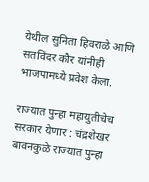येथील सुनिता हिवराळे आणि सतविंदर कौर यांनीही भाजपामध्ये प्रवेश केला.

राज्यात पुन्हा महायुतीचेच सरकार येणार : चंद्रशेखर बावनकुळे राज्यात पुन्हा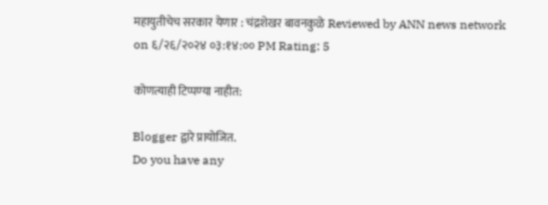महायुतीचेच सरकार येणार : चंद्रशेखर बावनकुळे Reviewed by ANN news network on ६/२६/२०२४ ०३:१४:०० PM Rating: 5

कोणत्याही टिप्पण्‍या नाहीत:

Blogger द्वारे प्रायोजित.
Do you have any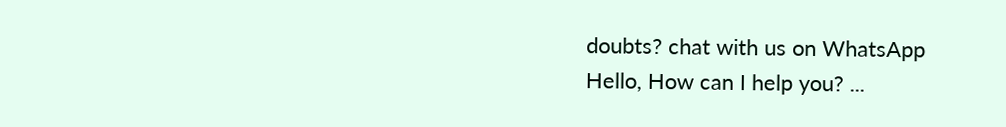doubts? chat with us on WhatsApp
Hello, How can I help you? ...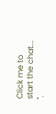Click me to start the chat...
".